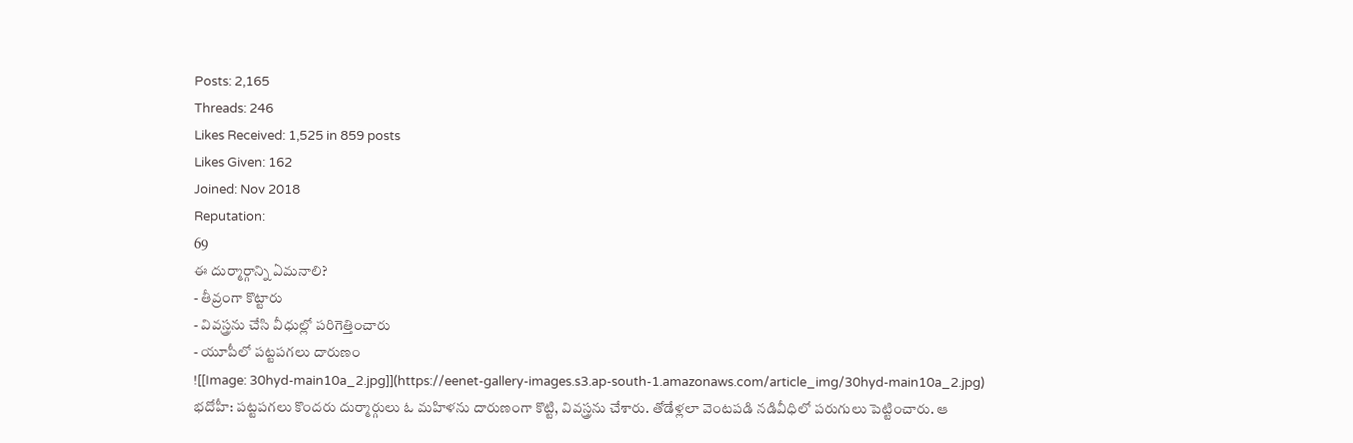Posts: 2,165
Threads: 246
Likes Received: 1,525 in 859 posts
Likes Given: 162
Joined: Nov 2018
Reputation:
69
ఈ దుర్మార్గాన్ని ఏమనాలి?
- తీవ్రంగా కొట్టారు
- వివస్త్రను చేసి వీధుల్లో పరిగెత్తించారు
- యూపీలో పట్టపగలు దారుణం
![[Image: 30hyd-main10a_2.jpg]](https://eenet-gallery-images.s3.ap-south-1.amazonaws.com/article_img/30hyd-main10a_2.jpg)
భదోహీ: పట్టపగలు కొందరు దుర్మార్గులు ఓ మహిళను దారుణంగా కొట్టి, వివస్త్రను చేశారు. తోడేళ్లలా వెంటపడి నడివీధిలో పరుగులు పెట్టించారు. ఆ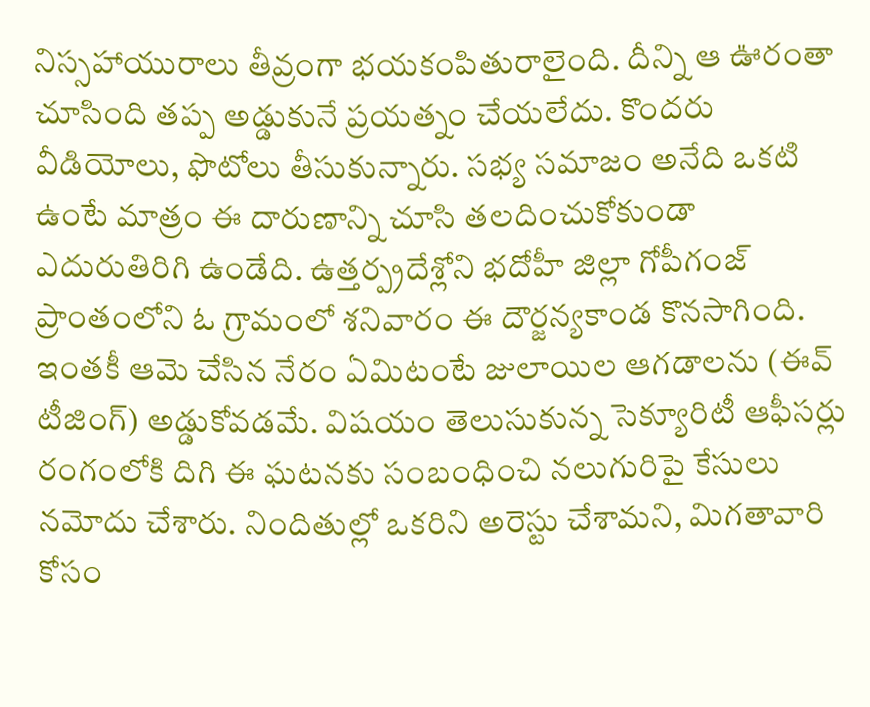నిస్సహాయురాలు తీవ్రంగా భయకంపితురాలైంది. దీన్ని ఆ ఊరంతా చూసింది తప్ప అడ్డుకునే ప్రయత్నం చేయలేదు. కొందరు వీడియోలు, ఫొటోలు తీసుకున్నారు. సభ్య సమాజం అనేది ఒకటి ఉంటే మాత్రం ఈ దారుణాన్ని చూసి తలదించుకోకుండా ఎదురుతిరిగి ఉండేది. ఉత్తర్ప్రదేశ్లోని భదోహీ జిల్లా గోపీగంజ్ ప్రాంతంలోని ఓ గ్రామంలో శనివారం ఈ దౌర్జన్యకాండ కొనసాగింది. ఇంతకీ ఆమె చేసిన నేరం ఏమిటంటే జులాయిల ఆగడాలను (ఈవ్ టీజింగ్) అడ్డుకోవడమే. విషయం తెలుసుకున్న సెక్యూరిటీ ఆఫీసర్లు రంగంలోకి దిగి ఈ ఘటనకు సంబంధించి నలుగురిపై కేసులు నమోదు చేశారు. నిందితుల్లో ఒకరిని అరెస్టు చేశామని, మిగతావారి కోసం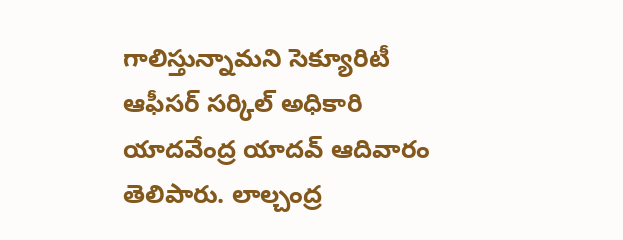గాలిస్తున్నామని సెక్యూరిటీ ఆఫీసర్ సర్కిల్ అధికారి యాదవేంద్ర యాదవ్ ఆదివారం తెలిపారు. లాల్చంద్ర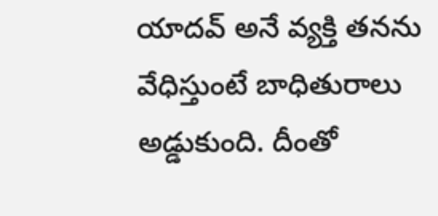యాదవ్ అనే వ్యక్తి తనను వేధిస్తుంటే బాధితురాలు అడ్డుకుంది. దీంతో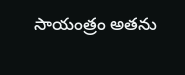సాయంత్రం అతను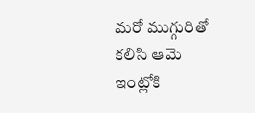మరో ముగ్గురితో కలిసి ఆమె ఇంట్లోకి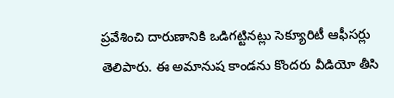ప్రవేశించి దారుణానికి ఒడిగట్టినట్లు సెక్యూరిటీ ఆఫీసర్లు తెలిపారు. ఈ అమానుష కాండను కొందరు వీడియో తీసి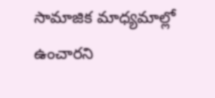సామాజిక మాధ్యమాల్లో ఉంచారని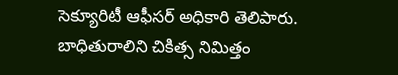సెక్యూరిటీ ఆఫీసర్ అధికారి తెలిపారు. బాధితురాలిని చికిత్స నిమిత్తం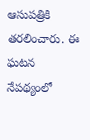ఆసుపత్రికి తరలించారు. ఈ ఘటన నేపథ్యంలో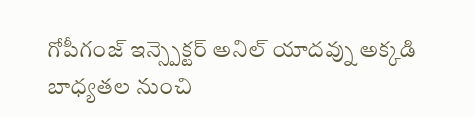గోపీగంజ్ ఇన్స్పెక్టర్ అనిల్ యాదవ్ను అక్కడి బాధ్యతల నుంచి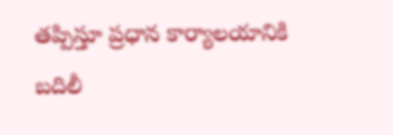తప్పిస్తూ ప్రధాన కార్యాలయానికి బదిలీ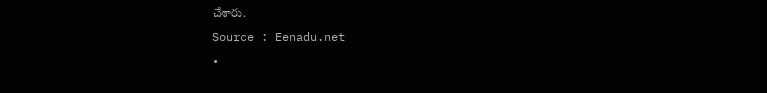చేశారు.
Source : Eenadu.net
•